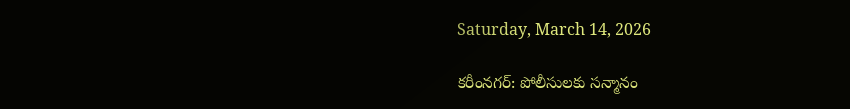Saturday, March 14, 2026

కరీంనగర్: పోలీసులకు సన్మానం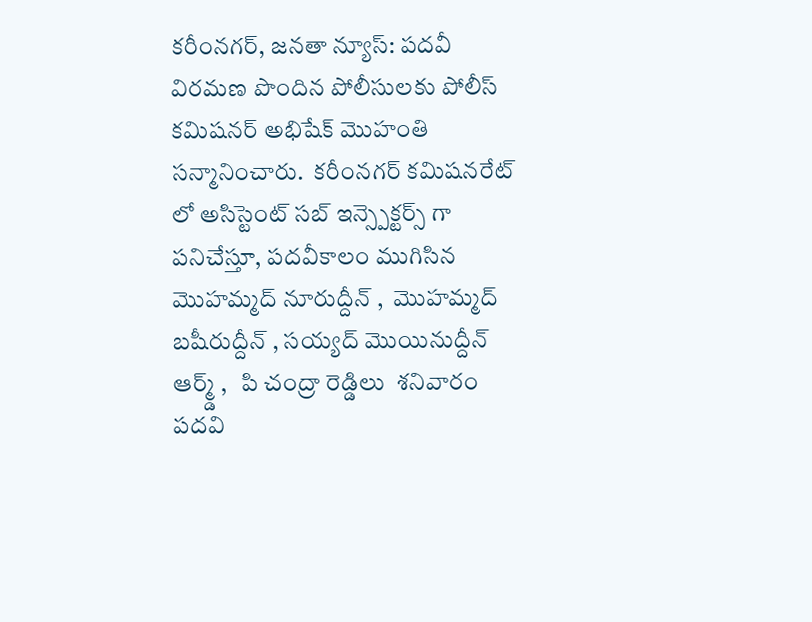కరీంనగర్, జనతా న్యూస్: పదవీ విరమణ పొందిన పోలీసులకు పోలీస్ కమిషనర్ అభిషేక్ మొహంతి సన్మానించారు.  కరీంనగర్ కమిషనరేట్ లో అసిస్టెంట్ సబ్ ఇన్స్పెక్టర్స్ గా పనిచేస్తూ, పదవీకాలం ముగిసిన  మొహమ్మద్ నూరుద్దీన్ ,  మొహమ్మద్ బషీరుద్దీన్ , సయ్యద్ మొయినుద్దీన్ ఆర్మ్డ్ ,   పి చంద్రా రెడ్డిలు  శనివారం  పదవి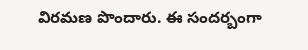విరమణ పొందారు. ఈ సందర్బంగా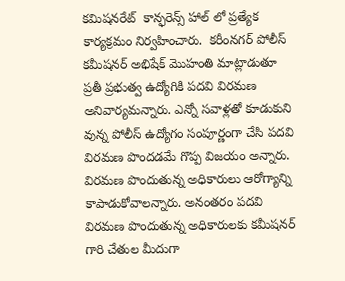కమిషనరేట్  కాన్ఫరెన్స్ హాల్ లో ప్రత్యేక కార్యక్రమం నిర్వహించారు.  కరీంనగర్ పోలీస్ కమీషనర్ అభిషేక్ మొహంతి మాట్లాడుతూ ప్రతీ ప్రభుత్వ ఉద్యోగికి పదవి విరమణ అనివార్యమన్నారు. ఎన్నో సవాళ్లతో కూడుకుని వున్న పోలీస్ ఉద్యోగం సంపూర్ణంగా చేసి పదవి విరమణ పొందడమే గొప్ప విజయం అన్నారు. విరమణ పొందుతున్న అధికారులు ఆరోగ్యాన్ని కాపాడుకోవాలన్నారు. అనంతరం పదవి విరమణ పొందుతున్న అధికారులకు కమీషనర్ గారి చేతుల మీదుగా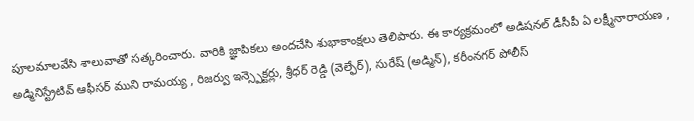పూలమాలవేసి శాలువాతో సత్కరించారు. వారికి జ్ఞాపికలు అందచేసి శుభాకాంక్షలు తెలిపారు. ఈ కార్యక్రమంలో అడిషనల్ డీసీపీ ఏ లక్ష్మీనారాయణ , అడ్మినిస్ట్రేటివ్ ఆఫీసర్ ముని రామయ్య , రిజర్వు ఇన్స్పెక్టర్లు, శ్రీధర్ రెడ్డి (వెల్ఫేర్), సురేష్ (అడ్మిన్), కరీంనగర్ పోలీస్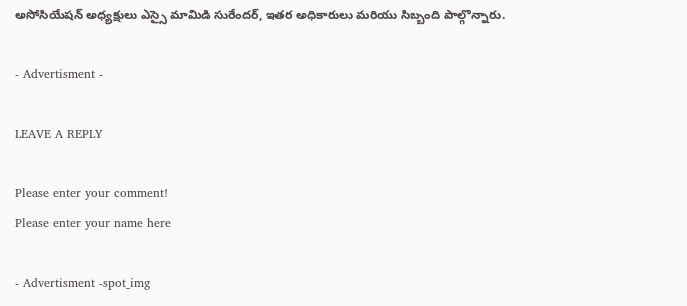అసోసియేషన్ అధ్యక్షులు ఎస్సై మామిడి సురేందర్, ఇతర అధికారులు మరియు సిబ్బంది పాల్గొన్నారు.

- Advertisment -

LEAVE A REPLY

Please enter your comment!
Please enter your name here

- Advertisment -spot_img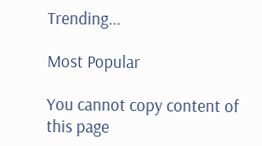Trending...

Most Popular

You cannot copy content of this page